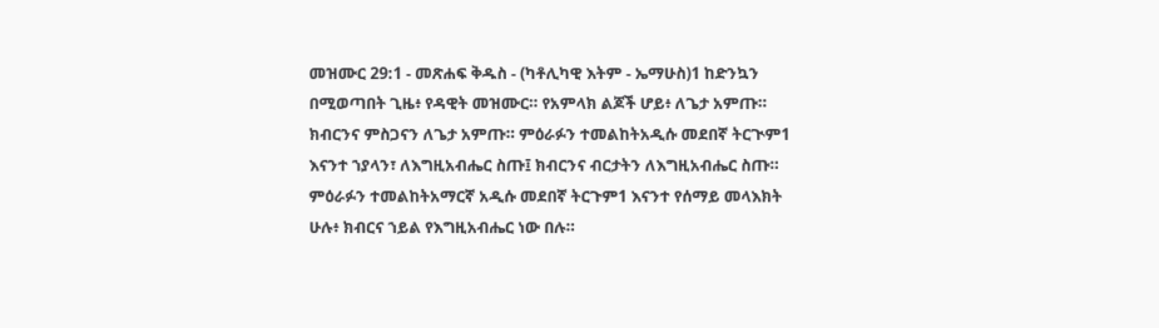መዝሙር 29:1 - መጽሐፍ ቅዱስ - (ካቶሊካዊ እትም - ኤማሁስ)1 ከድንኳን በሚወጣበት ጊዜ፥ የዳዊት መዝሙር። የአምላክ ልጆች ሆይ፥ ለጌታ አምጡ። ክብርንና ምስጋናን ለጌታ አምጡ። ምዕራፉን ተመልከትአዲሱ መደበኛ ትርጒም1 እናንተ ኀያላን፣ ለእግዚአብሔር ስጡ፤ ክብርንና ብርታትን ለእግዚአብሔር ስጡ። ምዕራፉን ተመልከትአማርኛ አዲሱ መደበኛ ትርጉም1 እናንተ የሰማይ መላእክት ሁሉ፥ ክብርና ኀይል የእግዚአብሔር ነው በሉ።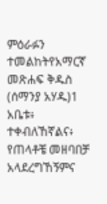ምዕራፉን ተመልከትየአማርኛ መጽሐፍ ቅዱስ (ሰማንያ አሃዱ)1 አቤቱ፥ ተቀብለኸኛልና፥ የጠላቶቼ መዘባበቻ አላደረግኸኝምና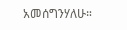አመሰግንሃለሁ።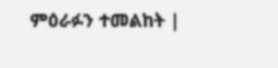ምዕራፉን ተመልከት |